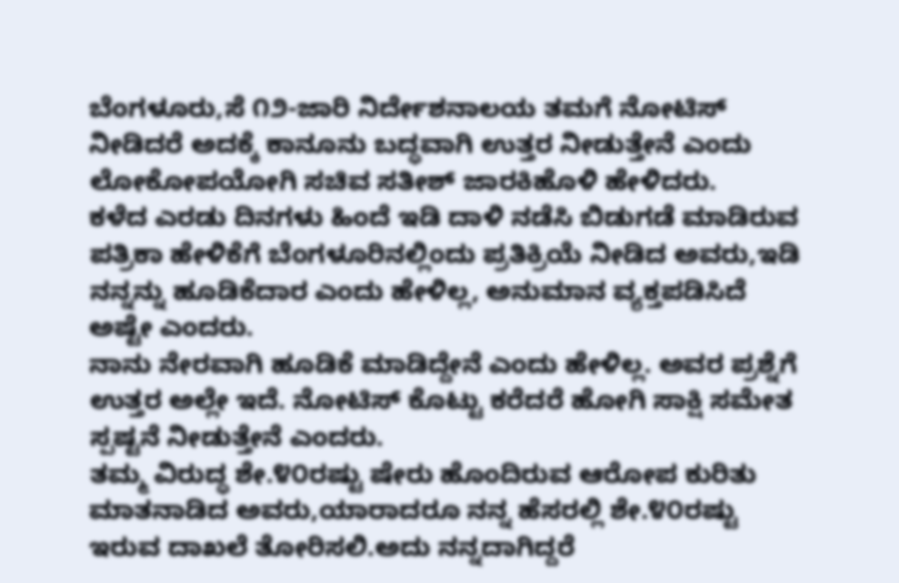ಬೆಂಗಳೂರು,ಸೆ ೧೨-ಜಾರಿ ನಿರ್ದೇಶನಾಲಯ ತಮಗೆ ನೋಟಿಸ್ ನೀಡಿದರೆ ಅದಕ್ಕೆ ಕಾನೂನು ಬದ್ಧವಾಗಿ ಉತ್ತರ ನೀಡುತ್ತೇನೆ ಎಂದು ಲೋಕೋಪಯೋಗಿ ಸಚಿವ ಸತೀಶ್ ಜಾರಕಿಹೊಳಿ ಹೇಳಿದರು.
ಕಳೆದ ಎರಡು ದಿನಗಳು ಹಿಂದೆ ಇಡಿ ದಾಳಿ ನಡೆಸಿ ಬಿಡುಗಡೆ ಮಾಡಿರುವ ಪತ್ರಿಕಾ ಹೇಳಿಕೆಗೆ ಬೆಂಗಳೂರಿನಲ್ಲಿಂದು ಪ್ರತಿಕ್ರಿಯೆ ನೀಡಿದ ಅವರು,ಇಡಿ ನನ್ನನ್ನು ಹೂಡಿಕೆದಾರ ಎಂದು ಹೇಳಿಲ್ಲ, ಅನುಮಾನ ವ್ಯಕ್ತಪಡಿಸಿದೆ ಅಷ್ಟೇ ಎಂದರು.
ನಾನು ನೇರವಾಗಿ ಹೂಡಿಕೆ ಮಾಡಿದ್ದೇನೆ ಎಂದು ಹೇಳಿಲ್ಲ. ಅವರ ಪ್ರಶ್ನೆಗೆ ಉತ್ತರ ಅಲ್ಲೇ ಇದೆ. ನೋಟಿಸ್ ಕೊಟ್ಟು ಕರೆದರೆ ಹೋಗಿ ಸಾಕ್ಷಿ ಸಮೇತ ಸ್ಪಷ್ಟನೆ ನೀಡುತ್ತೇನೆ ಎಂದರು.
ತಮ್ಮ ವಿರುದ್ಧ ಶೇ.೪೦ರಷ್ಟು ಷೇರು ಹೊಂದಿರುವ ಆರೋಪ ಕುರಿತು ಮಾತನಾಡಿದ ಅವರು,ಯಾರಾದರೂ ನನ್ನ ಹೆಸರಲ್ಲಿ ಶೇ.೪೦ರಷ್ಟು ಇರುವ ದಾಖಲೆ ತೋರಿಸಲಿ.ಅದು ನನ್ನದಾಗಿದ್ದರೆ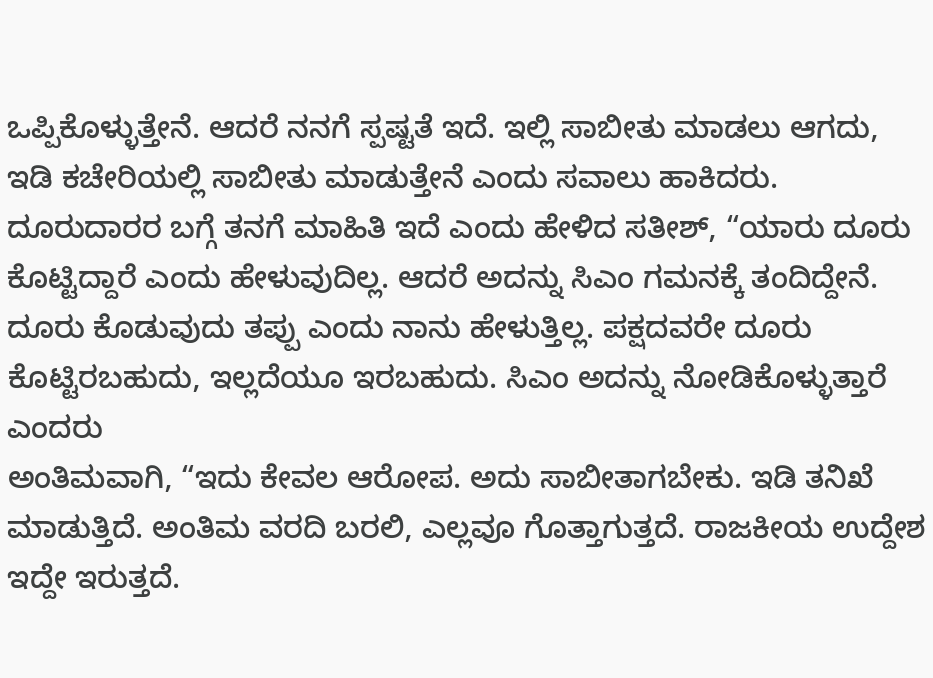ಒಪ್ಪಿಕೊಳ್ಳುತ್ತೇನೆ. ಆದರೆ ನನಗೆ ಸ್ಪಷ್ಟತೆ ಇದೆ. ಇಲ್ಲಿ ಸಾಬೀತು ಮಾಡಲು ಆಗದು, ಇಡಿ ಕಚೇರಿಯಲ್ಲಿ ಸಾಬೀತು ಮಾಡುತ್ತೇನೆ ಎಂದು ಸವಾಲು ಹಾಕಿದರು.
ದೂರುದಾರರ ಬಗ್ಗೆ ತನಗೆ ಮಾಹಿತಿ ಇದೆ ಎಂದು ಹೇಳಿದ ಸತೀಶ್, “ಯಾರು ದೂರು ಕೊಟ್ಟಿದ್ದಾರೆ ಎಂದು ಹೇಳುವುದಿಲ್ಲ. ಆದರೆ ಅದನ್ನು ಸಿಎಂ ಗಮನಕ್ಕೆ ತಂದಿದ್ದೇನೆ. ದೂರು ಕೊಡುವುದು ತಪ್ಪು ಎಂದು ನಾನು ಹೇಳುತ್ತಿಲ್ಲ. ಪಕ್ಷದವರೇ ದೂರು ಕೊಟ್ಟಿರಬಹುದು, ಇಲ್ಲದೆಯೂ ಇರಬಹುದು. ಸಿಎಂ ಅದನ್ನು ನೋಡಿಕೊಳ್ಳುತ್ತಾರೆ ಎಂದರು
ಅಂತಿಮವಾಗಿ, “ಇದು ಕೇವಲ ಆರೋಪ. ಅದು ಸಾಬೀತಾಗಬೇಕು. ಇಡಿ ತನಿಖೆ ಮಾಡುತ್ತಿದೆ. ಅಂತಿಮ ವರದಿ ಬರಲಿ, ಎಲ್ಲವೂ ಗೊತ್ತಾಗುತ್ತದೆ. ರಾಜಕೀಯ ಉದ್ದೇಶ ಇದ್ದೇ ಇರುತ್ತದೆ.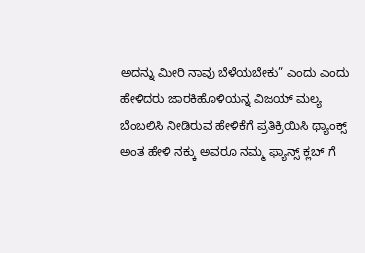ಅದನ್ನು ಮೀರಿ ನಾವು ಬೆಳೆಯಬೇಕು” ಎಂದು ಎಂದು ಹೇಳಿದರು ಜಾರಕಿಹೊಳಿಯನ್ನ ವಿಜಯ್ ಮಲ್ಯ ಬೆಂಬಲಿಸಿ ನೀಡಿರುವ ಹೇಳಿಕೆಗೆ ಪ್ರತಿಕ್ರಿಯಿಸಿ ಥ್ಯಾಂಕ್ಸ್ ಅಂತ ಹೇಳಿ ನಕ್ಕು ಅವರೂ ನಮ್ಮ ಫ್ಯಾನ್ಸ್ ಕ್ಲಬ್ ಗೆ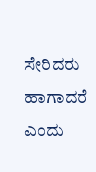ಸೇರಿದರು ಹಾಗಾದರೆ ಎಂದು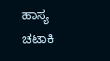ಹಾಸ್ಯ ಚಟಾಕಿ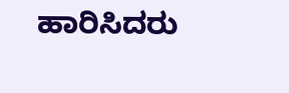ಹಾರಿಸಿದರು